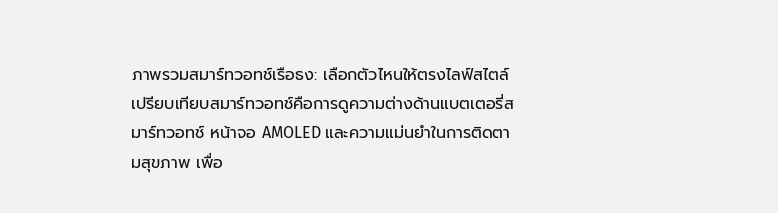ภาพรวมสมาร์ทวอทช์เรือธง: เลือกตัวไหนให้ตรงไลฟ์สไตล์
เปรียบเทียบสมาร์ทวอทช์คือการดูความต่างด้านแบตเตอรี่สมาร์ทวอทช์ หน้าจอ AMOLED และความแม่นยำในการติดตามสุขภาพ เพื่อ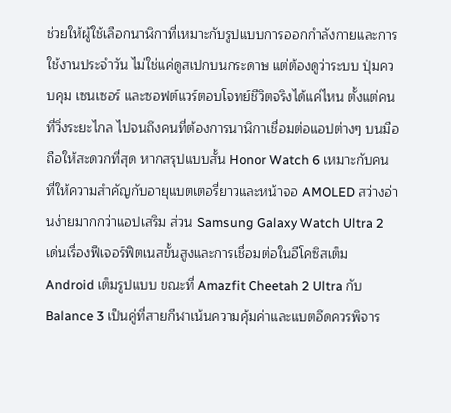ช่วยให้ผู้ใช้เลือกนาฬิกาที่เหมาะกับรูปแบบการออกกำลังกายและการใช้งานประจำวัน ไม่ใช่แค่ดูสเปกบนกระดาษ แต่ต้องดูว่าระบบ ปุ่มควบคุม เซนเซอร์ และซอฟต์แวร์ตอบโจทย์ชีวิตจริงได้แค่ไหน ตั้งแต่คนที่วิ่งระยะไกล ไปจนถึงคนที่ต้องการนาฬิกาเชื่อมต่อแอปต่างๆ บนมือถือให้สะดวกที่สุด หากสรุปแบบสั้น Honor Watch 6 เหมาะกับคนที่ให้ความสำคัญกับอายุแบตเตอรี่ยาวและหน้าจอ AMOLED สว่างอ่านง่ายมากกว่าแอปเสริม ส่วน Samsung Galaxy Watch Ultra 2 เด่นเรื่องฟีเจอร์ฟิตเนสขั้นสูงและการเชื่อมต่อในอีโคซิสเต็ม Android เต็มรูปแบบ ขณะที่ Amazfit Cheetah 2 Ultra กับ Balance 3 เป็นคู่ที่สายกีฬาเน้นความคุ้มค่าและแบตอึดควรพิจาร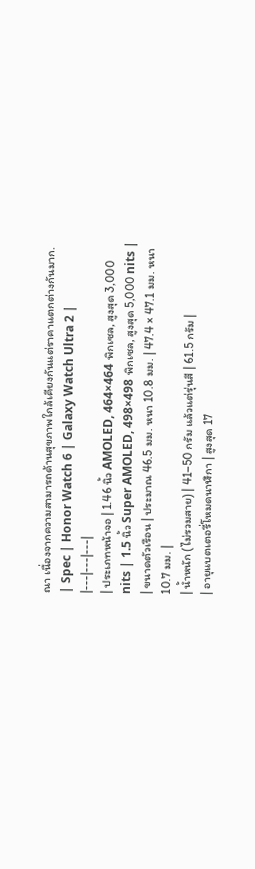ณา เนื่องจากความสามารถด้านสุขภาพใกล้เคียงกันแต่ราคาแตกต่างกันมาก.
| Spec | Honor Watch 6 | Galaxy Watch Ultra 2 |
|---|---|---|
| ประเภทหน้าจอ | 1.46 นิ้ว AMOLED, 464×464 พิกเซล, สูงสุด 3,000 nits | 1.5 นิ้ว Super AMOLED, 498×498 พิกเซล, สูงสุด 5,000 nits |
| ขนาดตัวเรือน | ประมาณ 46.5 มม. หนา 10.8 มม. | 47.4 × 47.1 มม. หนา 10.7 มม. |
| น้ำหนัก (ไม่รวมสาย) | 41–50 กรัม แล้วแต่รุ่นสี | 61.5 กรัม |
| อายุแบตเตอรี่โหมดนาฬิกา | สูงสุด 17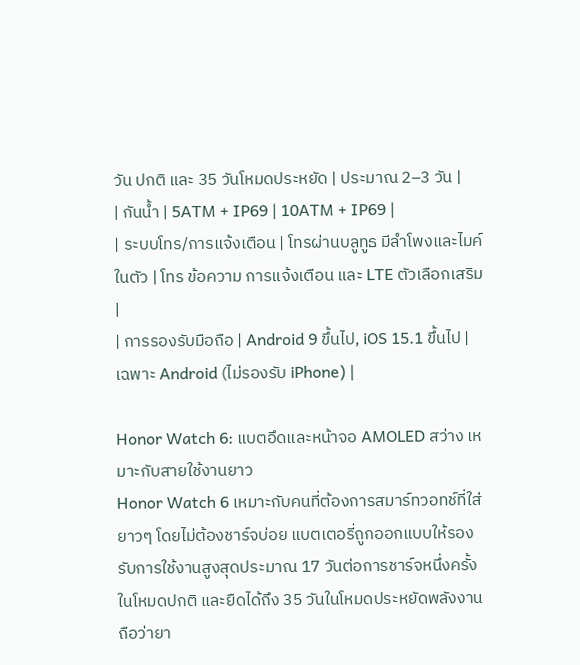วัน ปกติ และ 35 วันโหมดประหยัด | ประมาณ 2–3 วัน |
| กันน้ำ | 5ATM + IP69 | 10ATM + IP69 |
| ระบบโทร/การแจ้งเตือน | โทรผ่านบลูทูธ มีลำโพงและไมค์ในตัว | โทร ข้อความ การแจ้งเตือน และ LTE ตัวเลือกเสริม |
| การรองรับมือถือ | Android 9 ขึ้นไป, iOS 15.1 ขึ้นไป | เฉพาะ Android (ไม่รองรับ iPhone) |

Honor Watch 6: แบตอึดและหน้าจอ AMOLED สว่าง เหมาะกับสายใช้งานยาว
Honor Watch 6 เหมาะกับคนที่ต้องการสมาร์ทวอทช์ที่ใส่ยาวๆ โดยไม่ต้องชาร์จบ่อย แบตเตอรี่ถูกออกแบบให้รองรับการใช้งานสูงสุดประมาณ 17 วันต่อการชาร์จหนึ่งครั้งในโหมดปกติ และยืดได้ถึง 35 วันในโหมดประหยัดพลังงาน ถือว่ายา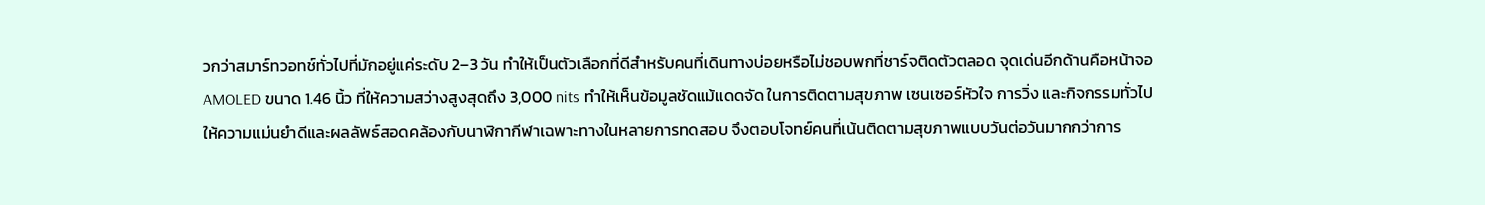วกว่าสมาร์ทวอทช์ทั่วไปที่มักอยู่แค่ระดับ 2–3 วัน ทำให้เป็นตัวเลือกที่ดีสำหรับคนที่เดินทางบ่อยหรือไม่ชอบพกที่ชาร์จติดตัวตลอด จุดเด่นอีกด้านคือหน้าจอ AMOLED ขนาด 1.46 นิ้ว ที่ให้ความสว่างสูงสุดถึง 3,000 nits ทำให้เห็นข้อมูลชัดแม้แดดจัด ในการติดตามสุขภาพ เซนเซอร์หัวใจ การวิ่ง และกิจกรรมทั่วไปให้ความแม่นยำดีและผลลัพธ์สอดคล้องกับนาฬิกากีฬาเฉพาะทางในหลายการทดสอบ จึงตอบโจทย์คนที่เน้นติดตามสุขภาพแบบวันต่อวันมากกว่าการ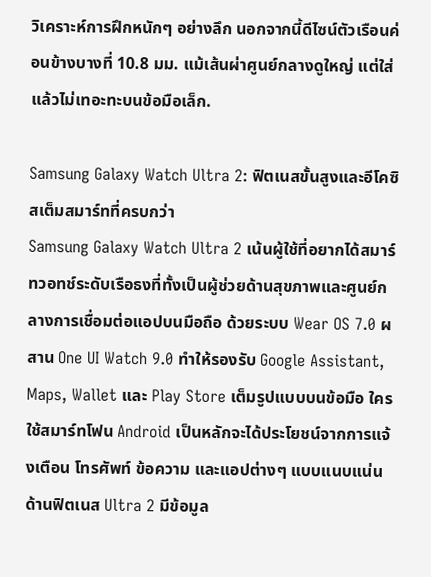วิเคราะห์การฝึกหนักๆ อย่างลึก นอกจากนี้ดีไซน์ตัวเรือนค่อนข้างบางที่ 10.8 มม. แม้เส้นผ่าศูนย์กลางดูใหญ่ แต่ใส่แล้วไม่เทอะทะบนข้อมือเล็ก.

Samsung Galaxy Watch Ultra 2: ฟิตเนสขั้นสูงและอีโคซิสเต็มสมาร์ทที่ครบกว่า
Samsung Galaxy Watch Ultra 2 เน้นผู้ใช้ที่อยากได้สมาร์ทวอทช์ระดับเรือธงที่ทั้งเป็นผู้ช่วยด้านสุขภาพและศูนย์กลางการเชื่อมต่อแอปบนมือถือ ด้วยระบบ Wear OS 7.0 ผสาน One UI Watch 9.0 ทำให้รองรับ Google Assistant, Maps, Wallet และ Play Store เต็มรูปแบบบนข้อมือ ใครใช้สมาร์ทโฟน Android เป็นหลักจะได้ประโยชน์จากการแจ้งเตือน โทรศัพท์ ข้อความ และแอปต่างๆ แบบแนบแน่น ด้านฟิตเนส Ultra 2 มีข้อมูล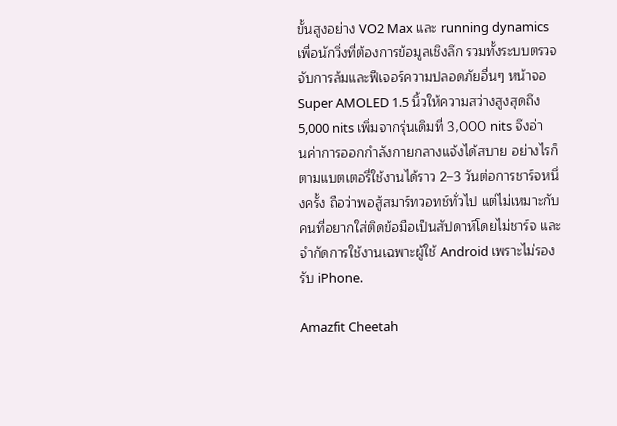ขั้นสูงอย่าง VO2 Max และ running dynamics เพื่อนักวิ่งที่ต้องการข้อมูลเชิงลึก รวมทั้งระบบตรวจจับการล้มและฟีเจอร์ความปลอดภัยอื่นๆ หน้าจอ Super AMOLED 1.5 นิ้วให้ความสว่างสูงสุดถึง 5,000 nits เพิ่มจากรุ่นเดิมที่ 3,000 nits จึงอ่านค่าการออกกำลังกายกลางแจ้งได้สบาย อย่างไรก็ตามแบตเตอรี่ใช้งานได้ราว 2–3 วันต่อการชาร์จหนึ่งครั้ง ถือว่าพอสู้สมาร์ทวอทช์ทั่วไป แต่ไม่เหมาะกับคนที่อยากใส่ติดข้อมือเป็นสัปดาห์โดยไม่ชาร์จ และจำกัดการใช้งานเฉพาะผู้ใช้ Android เพราะไม่รองรับ iPhone.

Amazfit Cheetah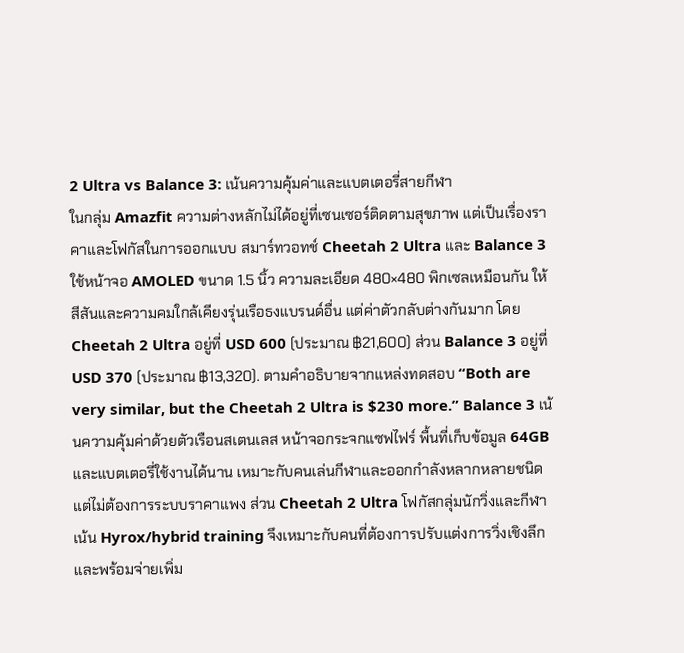2 Ultra vs Balance 3: เน้นความคุ้มค่าและแบตเตอรี่สายกีฬา
ในกลุ่ม Amazfit ความต่างหลักไม่ได้อยู่ที่เซนเซอร์ติดตามสุขภาพ แต่เป็นเรื่องราคาและโฟกัสในการออกแบบ สมาร์ทวอทช์ Cheetah 2 Ultra และ Balance 3 ใช้หน้าจอ AMOLED ขนาด 1.5 นิ้ว ความละเอียด 480×480 พิกเซลเหมือนกัน ให้สีสันและความคมใกล้เคียงรุ่นเรือธงแบรนด์อื่น แต่ค่าตัวกลับต่างกันมาก โดย Cheetah 2 Ultra อยู่ที่ USD 600 (ประมาณ ฿21,600) ส่วน Balance 3 อยู่ที่ USD 370 (ประมาณ ฿13,320). ตามคำอธิบายจากแหล่งทดสอบ “Both are very similar, but the Cheetah 2 Ultra is $230 more.” Balance 3 เน้นความคุ้มค่าด้วยตัวเรือนสเตนเลส หน้าจอกระจกแซฟไฟร์ พื้นที่เก็บข้อมูล 64GB และแบตเตอรี่ใช้งานได้นาน เหมาะกับคนเล่นกีฬาและออกกำลังหลากหลายชนิด แต่ไม่ต้องการระบบราคาแพง ส่วน Cheetah 2 Ultra โฟกัสกลุ่มนักวิ่งและกีฬาเน้น Hyrox/hybrid training จึงเหมาะกับคนที่ต้องการปรับแต่งการวิ่งเชิงลึกและพร้อมจ่ายเพิ่ม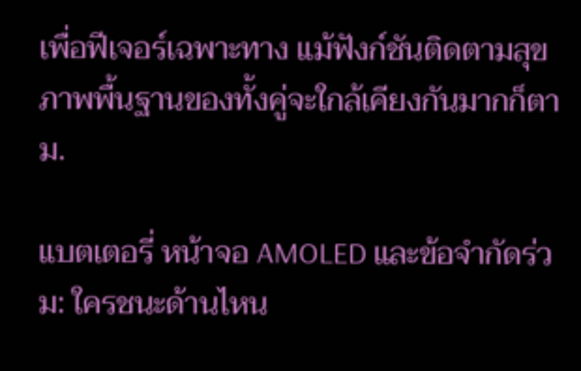เพื่อฟีเจอร์เฉพาะทาง แม้ฟังก์ชันติดตามสุขภาพพื้นฐานของทั้งคู่จะใกล้เคียงกันมากก็ตาม.

แบตเตอรี่ หน้าจอ AMOLED และข้อจำกัดร่วม: ใครชนะด้านไหน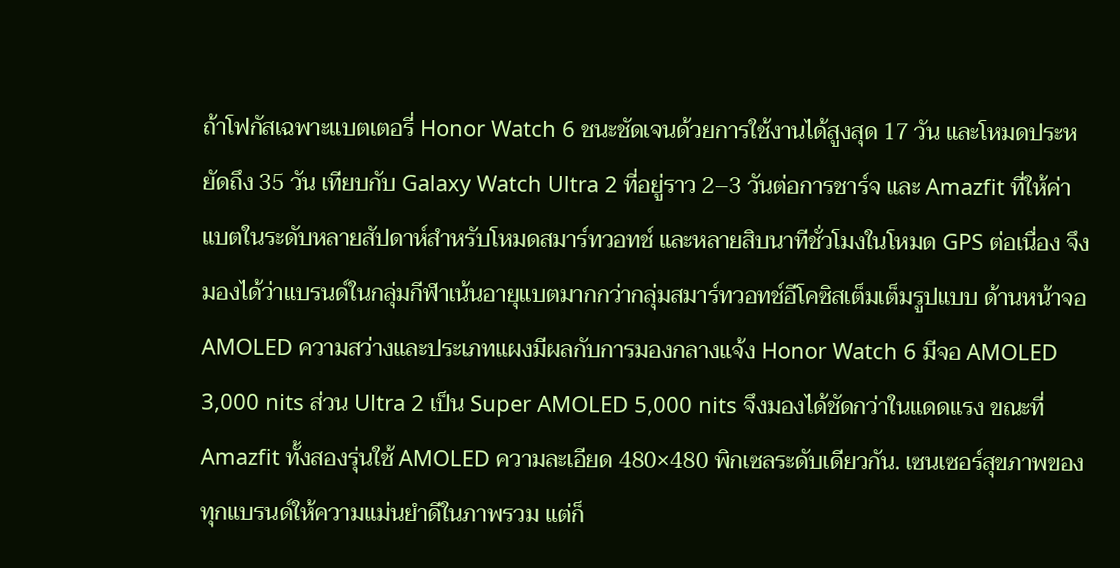ถ้าโฟกัสเฉพาะแบตเตอรี่ Honor Watch 6 ชนะชัดเจนด้วยการใช้งานได้สูงสุด 17 วัน และโหมดประหยัดถึง 35 วัน เทียบกับ Galaxy Watch Ultra 2 ที่อยู่ราว 2–3 วันต่อการชาร์จ และ Amazfit ที่ให้ค่าแบตในระดับหลายสัปดาห์สำหรับโหมดสมาร์ทวอทช์ และหลายสิบนาทีชั่วโมงในโหมด GPS ต่อเนื่อง จึงมองได้ว่าแบรนด์ในกลุ่มกีฬาเน้นอายุแบตมากกว่ากลุ่มสมาร์ทวอทช์อีโคซิสเต็มเต็มรูปแบบ ด้านหน้าจอ AMOLED ความสว่างและประเภทแผงมีผลกับการมองกลางแจ้ง Honor Watch 6 มีจอ AMOLED 3,000 nits ส่วน Ultra 2 เป็น Super AMOLED 5,000 nits จึงมองได้ชัดกว่าในแดดแรง ขณะที่ Amazfit ทั้งสองรุ่นใช้ AMOLED ความละเอียด 480×480 พิกเซลระดับเดียวกัน. เซนเซอร์สุขภาพของทุกแบรนด์ให้ความแม่นยำดีในภาพรวม แต่ก็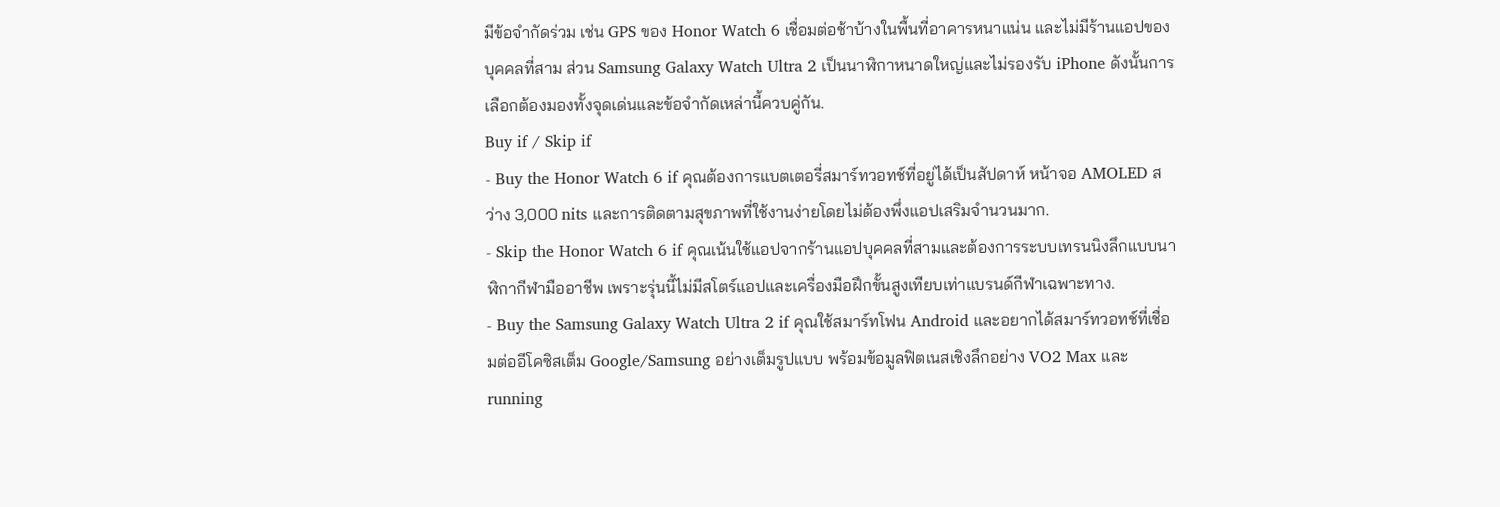มีข้อจำกัดร่วม เช่น GPS ของ Honor Watch 6 เชื่อมต่อช้าบ้างในพื้นที่อาคารหนาแน่น และไม่มีร้านแอปของบุคคลที่สาม ส่วน Samsung Galaxy Watch Ultra 2 เป็นนาฬิกาหนาดใหญ่และไม่รองรับ iPhone ดังนั้นการเลือกต้องมองทั้งจุดเด่นและข้อจำกัดเหล่านี้ควบคู่กัน.
Buy if / Skip if
- Buy the Honor Watch 6 if คุณต้องการแบตเตอรี่สมาร์ทวอทช์ที่อยู่ได้เป็นสัปดาห์ หน้าจอ AMOLED สว่าง 3,000 nits และการติดตามสุขภาพที่ใช้งานง่ายโดยไม่ต้องพึ่งแอปเสริมจำนวนมาก.
- Skip the Honor Watch 6 if คุณเน้นใช้แอปจากร้านแอปบุคคลที่สามและต้องการระบบเทรนนิงลึกแบบนาฬิกากีฬามืออาชีพ เพราะรุ่นนี้ไม่มีสโตร์แอปและเครื่องมือฝึกขั้นสูงเทียบเท่าแบรนด์กีฬาเฉพาะทาง.
- Buy the Samsung Galaxy Watch Ultra 2 if คุณใช้สมาร์ทโฟน Android และอยากได้สมาร์ทวอทช์ที่เชื่อมต่ออีโคซิสเต็ม Google/Samsung อย่างเต็มรูปแบบ พร้อมข้อมูลฟิตเนสเชิงลึกอย่าง VO2 Max และ running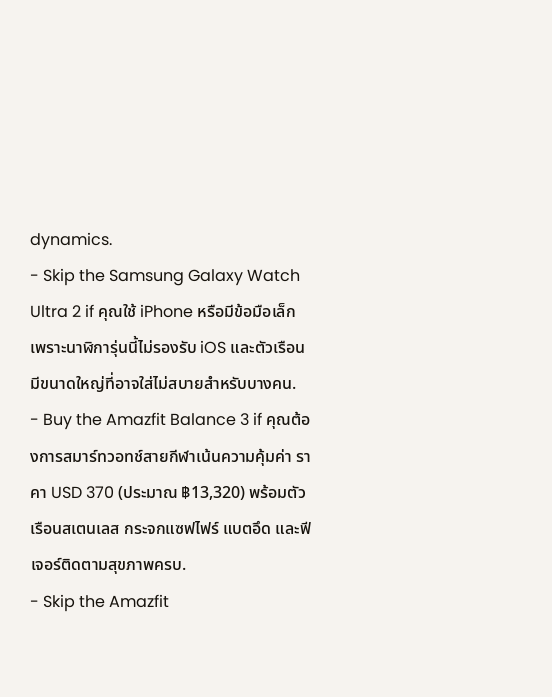dynamics.
- Skip the Samsung Galaxy Watch Ultra 2 if คุณใช้ iPhone หรือมีข้อมือเล็ก เพราะนาฬิการุ่นนี้ไม่รองรับ iOS และตัวเรือนมีขนาดใหญ่ที่อาจใส่ไม่สบายสำหรับบางคน.
- Buy the Amazfit Balance 3 if คุณต้องการสมาร์ทวอทช์สายกีฬาเน้นความคุ้มค่า ราคา USD 370 (ประมาณ ฿13,320) พร้อมตัวเรือนสเตนเลส กระจกแซฟไฟร์ แบตอึด และฟีเจอร์ติดตามสุขภาพครบ.
- Skip the Amazfit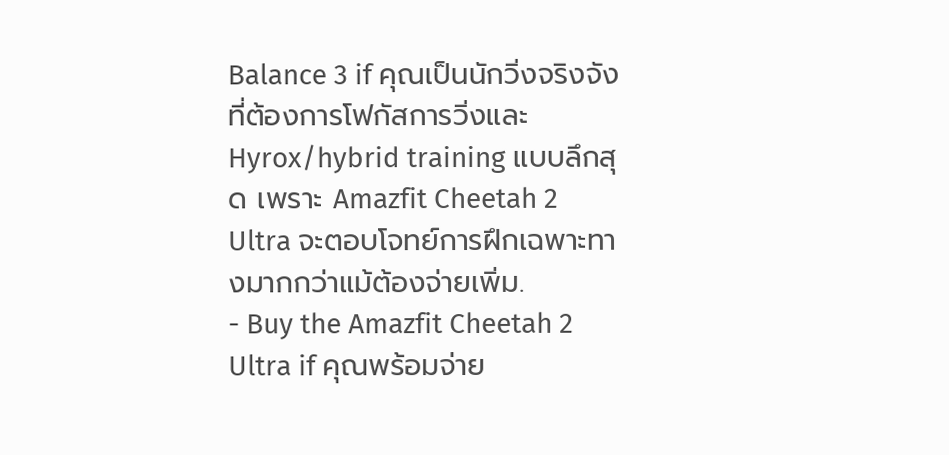Balance 3 if คุณเป็นนักวิ่งจริงจังที่ต้องการโฟกัสการวิ่งและ Hyrox/hybrid training แบบลึกสุด เพราะ Amazfit Cheetah 2 Ultra จะตอบโจทย์การฝึกเฉพาะทางมากกว่าแม้ต้องจ่ายเพิ่ม.
- Buy the Amazfit Cheetah 2 Ultra if คุณพร้อมจ่าย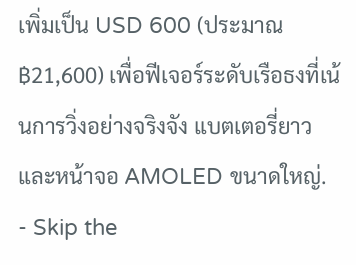เพิ่มเป็น USD 600 (ประมาณ ฿21,600) เพื่อฟีเจอร์ระดับเรือธงที่เน้นการวิ่งอย่างจริงจัง แบตเตอรี่ยาว และหน้าจอ AMOLED ขนาดใหญ่.
- Skip the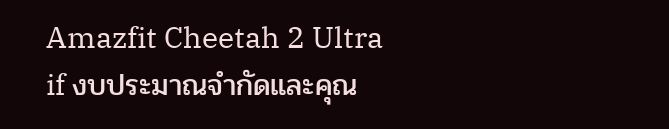Amazfit Cheetah 2 Ultra if งบประมาณจำกัดและคุณ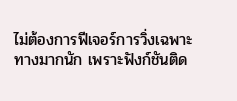ไม่ต้องการฟีเจอร์การวิ่งเฉพาะทางมากนัก เพราะฟังก์ชันติด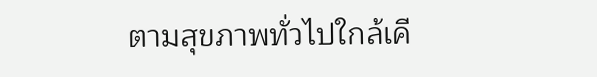ตามสุขภาพทั่วไปใกล้เคี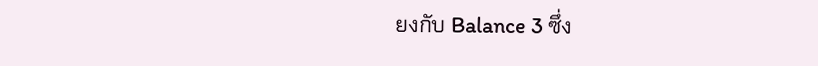ยงกับ Balance 3 ซึ่ง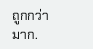ถูกกว่ามาก.